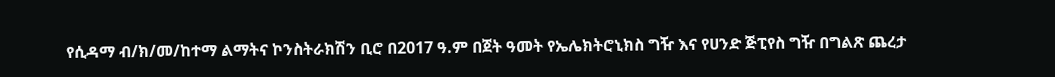የሲዳማ ብ/ክ/መ/ከተማ ልማትና ኮንስትራክሽን ቢሮ በ2017 ዓ.ም በጀት ዓመት የኤሌክትሮኒክስ ግዥ እና የሀንድ ጅፒየስ ግዥ በግልጽ ጨረታ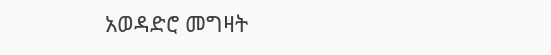አወዳድሮ መግዛት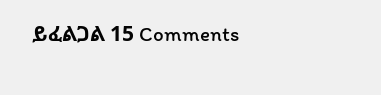ይፈልጋል 15 Comments